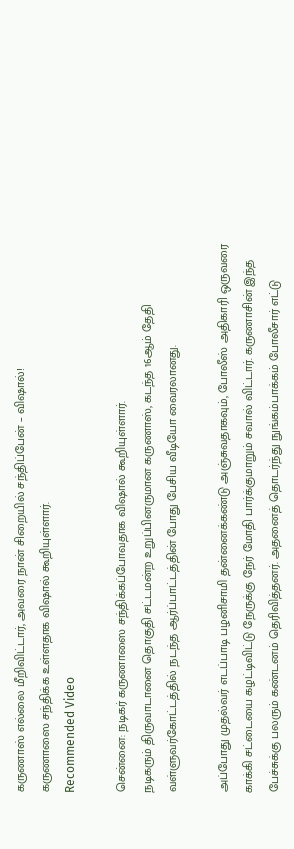கருணாஸ் எல்லை மீறிவிட்டார், அவரை நான் சிறையில் சந்திப்பேன் – விஷால்!
கருணாஸை சந்திக்க உள்ளதாக விஷால் கூறியுள்ளார்.
Recommended Video

சென்னை: நடிகர் கருணாஸை சந்திக்கப்போவதாக விஷால் கூறியுள்ளார்.
நடிகரும் திருவாடானை தொகுதி சட்டமன்ற உறுப்பினருமான கருணாஸ், கடந்த 16ஆம் தேதி வள்ளுவர்கோட்டத்தில் நடந்த ஆர்ப்பாட்டத்தின் போது பேசிய வீடியோ வைரலானது.

அப்போது முதல்வர் எடப்பாடி பழனிசாமி தன்னைக்கண்டு அஞ்சுவதாகவும், போலீஸ் அதிகாரி ஒருவரை காக்கி சட்டையை கழட்டிவிட்டு நேருக்கு நேர் மோதி பார்க்குமாறும் சவால் விட்டார். கருணாசின் இந்த பேச்சுக்கு பலரும் கண்டனம் தெரிவித்தனர். அதனைத் தொடர்ந்து நுங்கம்பாக்கம் போலீசார் எட்டு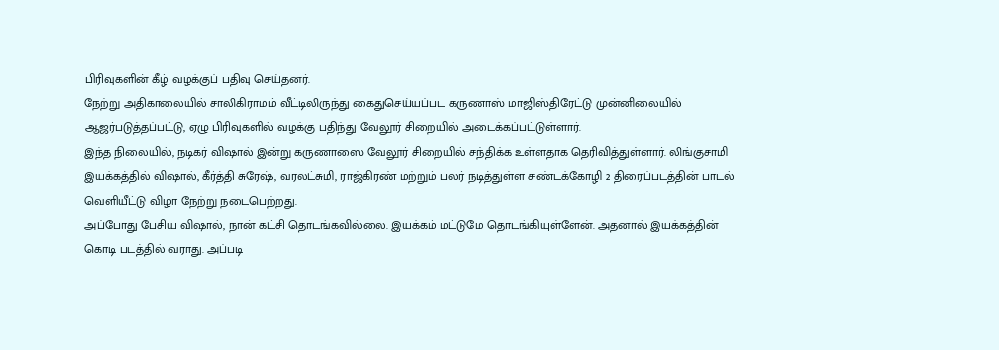பிரிவுகளின் கீழ் வழக்குப் பதிவு செய்தனர்.
நேற்று அதிகாலையில் சாலிகிராமம் வீட்டிலிருந்து கைதுசெய்யப்பட கருணாஸ் மாஜிஸ்திரேட்டு முன்னிலையில் ஆஜர்படுத்தப்பட்டு, ஏழு பிரிவுகளில் வழக்கு பதிந்து வேலூர் சிறையில் அடைக்கப்பட்டுள்ளார்.
இந்த நிலையில், நடிகர் விஷால் இன்று கருணாஸை வேலூர் சிறையில் சந்திக்க உள்ளதாக தெரிவித்துள்ளார். லிங்குசாமி இயக்கத்தில் விஷால், கீர்த்தி சுரேஷ், வரலட்சுமி, ராஜ்கிரண் மற்றும் பலர் நடித்துள்ள சண்டக்கோழி 2 திரைப்படத்தின் பாடல் வெளியீட்டு விழா நேற்று நடைபெற்றது.
அப்போது பேசிய விஷால், நான் கட்சி தொடங்கவில்லை. இயக்கம் மட்டுமே தொடங்கியுள்ளேன். அதனால் இயக்கத்தின் கொடி படத்தில் வராது. அப்படி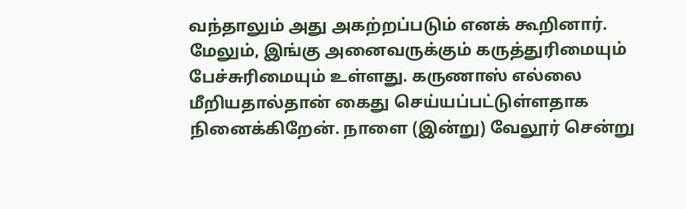வந்தாலும் அது அகற்றப்படும் எனக் கூறினார்.
மேலும், இங்கு அனைவருக்கும் கருத்துரிமையும் பேச்சுரிமையும் உள்ளது. கருணாஸ் எல்லை மீறியதால்தான் கைது செய்யப்பட்டுள்ளதாக நினைக்கிறேன். நாளை (இன்று) வேலூர் சென்று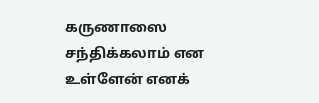கருணாஸை சந்திக்கலாம் என உள்ளேன் எனக்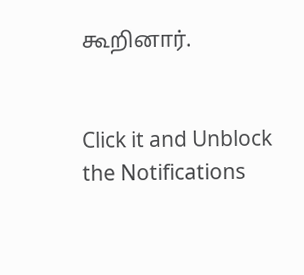கூறினார்.


Click it and Unblock the Notifications